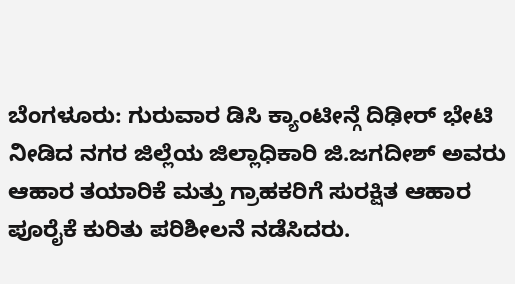ಬೆಂಗಳೂರು: ಗುರುವಾರ ಡಿಸಿ ಕ್ಯಾಂಟೀನ್ಗೆ ದಿಢೀರ್ ಭೇಟಿ ನೀಡಿದ ನಗರ ಜಿಲ್ಲೆಯ ಜಿಲ್ಲಾಧಿಕಾರಿ ಜಿ.ಜಗದೀಶ್ ಅವರು ಆಹಾರ ತಯಾರಿಕೆ ಮತ್ತು ಗ್ರಾಹಕರಿಗೆ ಸುರಕ್ಷಿತ ಆಹಾರ ಪೂರೈಕೆ ಕುರಿತು ಪರಿಶೀಲನೆ ನಡೆಸಿದರು.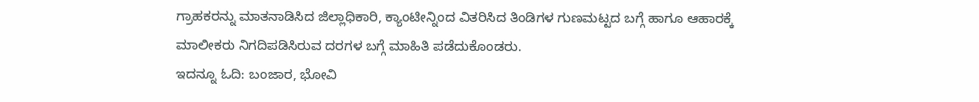ಗ್ರಾಹಕರನ್ನು ಮಾತನಾಡಿಸಿದ ಜಿಲ್ಲಾಧಿಕಾರಿ, ಕ್ಯಾಂಟೀನ್ನಿಂದ ವಿತರಿಸಿದ ತಿಂಡಿಗಳ ಗುಣಮಟ್ಟದ ಬಗ್ಗೆ ಹಾಗೂ ಆಹಾರಕ್ಕೆ ಮಾಲೀಕರು ನಿಗದಿಪಡಿಸಿರುವ ದರಗಳ ಬಗ್ಗೆ ಮಾಹಿತಿ ಪಡೆದುಕೊಂಡರು.
ಇದನ್ನೂ ಓದಿ: ಬಂಜಾರ, ಭೋವಿ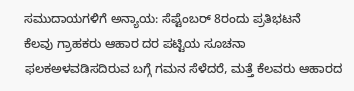ಸಮುದಾಯಗಳಿಗೆ ಅನ್ಯಾಯ: ಸೆಪ್ಟೆಂಬರ್ 8ರಂದು ಪ್ರತಿಭಟನೆ
ಕೆಲವು ಗ್ರಾಹಕರು ಆಹಾರ ದರ ಪಟ್ಟಿಯ ಸೂಚನಾ ಫಲಕಅಳವಡಿಸದಿರುವ ಬಗ್ಗೆ ಗಮನ ಸೆಳೆದರೆ, ಮತ್ತೆ ಕೆಲವರು ಆಹಾರದ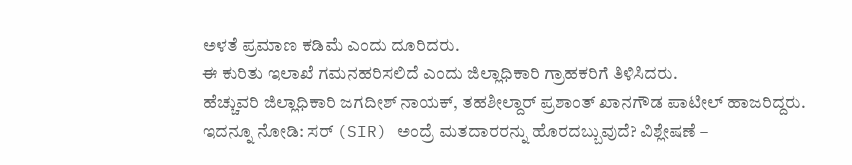ಅಳತೆ ಪ್ರಮಾಣ ಕಡಿಮೆ ಎಂದು ದೂರಿದರು.
ಈ ಕುರಿತು ಇಲಾಖೆ ಗಮನಹರಿಸಲಿದೆ ಎಂದು ಜಿಲ್ಲಾಧಿಕಾರಿ ಗ್ರಾಹಕರಿಗೆ ತಿಳಿಸಿದರು.
ಹೆಚ್ಚುವರಿ ಜಿಲ್ಲಾಧಿಕಾರಿ ಜಗದೀಶ್ ನಾಯಕ್, ತಹಶೀಲ್ದಾರ್ ಪ್ರಶಾಂತ್ ಖಾನಗೌಡ ಪಾಟೀಲ್ ಹಾಜರಿದ್ದರು.
ಇದನ್ನೂ ನೋಡಿ: ಸರ್ (SIR) ಅಂದ್ರೆ ಮತದಾರರನ್ನು ಹೊರದಬ್ಬುವುದೆ? ವಿಶ್ಲೇಷಣೆ –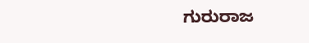ಗುರುರಾಜ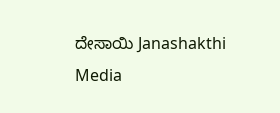ದೇಸಾಯಿ Janashakthi Media